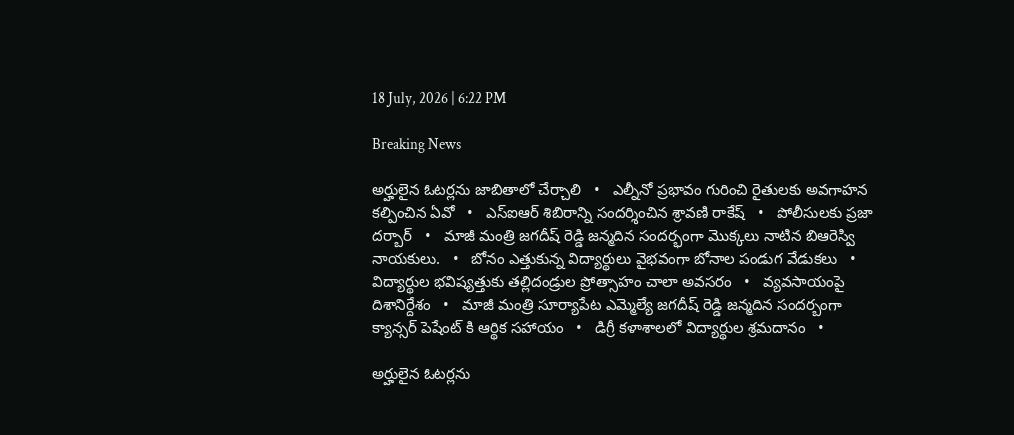18 July, 2026 | 6:22 PM

Breaking News

అర్హులైన ఓటర్లను జాబితాలో చేర్చాలి   •   ఎల్నీనో ప్రభావం గురించి రైతులకు అవగాహన కల్పించిన ఏవో   •   ఎస్ఐఆర్ శిబిరాన్ని సందర్శించిన శ్రావణి రాకేష్   •   పోలీసులకు ప్రజా దర్బార్   •   మాజీ మంత్రి జగదీష్ రెడ్డి జన్మదిన సందర్భంగా మొక్కలు నాటిన బిఆరెస్వి నాయకులు.   •   బోనం ఎత్తుకున్న విద్యార్థులు వైభవంగా బోనాల పండుగ వేడుకలు   •   విద్యార్థుల భవిష్యత్తుకు తల్లిదండ్రుల ప్రోత్సాహం చాలా అవసరం   •   వ్యవసాయంపై దిశానిర్దేశం   •   మాజీ మంత్రి సూర్యాపేట ఎమ్మెల్యే జగదీష్ రెడ్డి జన్మదిన సందర్బంగా క్యాన్సర్ పెషేంట్ కి ఆర్థిక సహాయం   •   డిగ్రీ కళాశాలలో విద్యార్థుల శ్రమదానం   •

అర్హులైన ఓటర్లను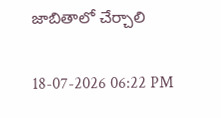జాబితాలో చేర్చాలి

18-07-2026 06:22 PM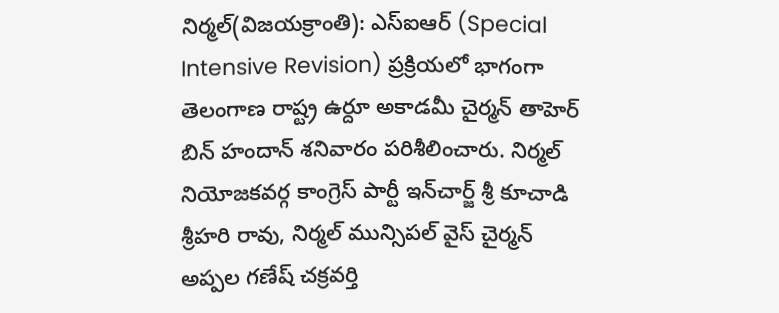నిర్మల్(విజయక్రాంతి): ఎస్‌ఐఆర్ (Special Intensive Revision) ప్రక్రియలో భాగంగా తెలంగాణ రాష్ట్ర ఉర్దూ అకాడమీ చైర్మన్ తాహెర్ బిన్ హందాన్ శనివారం పరిశీలించారు. నిర్మల్ నియోజకవర్గ కాంగ్రెస్ పార్టీ ఇన్‌చార్జ్ శ్రీ కూచాడి శ్రీహరి రావు, నిర్మల్ మున్సిపల్ వైస్ చైర్మన్ అప్పల గణేష్ చక్రవర్తి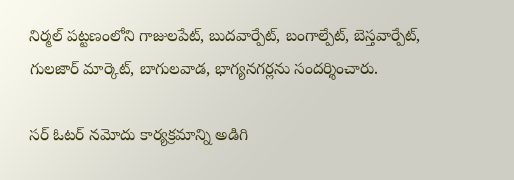నిర్మల్ పట్టణంలోని గాజులపేట్, బుదవార్పేట్, బంగాల్పేట్, బెస్తవార్పేట్, గులజార్ మార్కెట్, బాగులవాడ, భాగ్యనగర్లను సందర్శించారు.

సర్ ఓటర్ నమోదు కార్యక్రమాన్ని అడిగి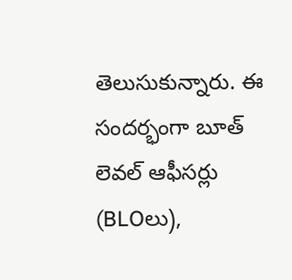తెలుసుకున్నారు. ఈ సందర్భంగా బూత్ లెవల్ ఆఫీసర్లు (BLOలు),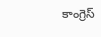కాంగ్రెస్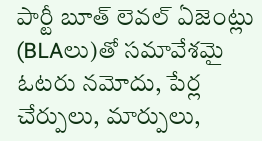పార్టీ బూత్ లెవల్ ఏజెంట్లు (BLAలు)తో సమావేశమై ఓటరు నమోదు, పేర్ల చేర్పులు, మార్పులు,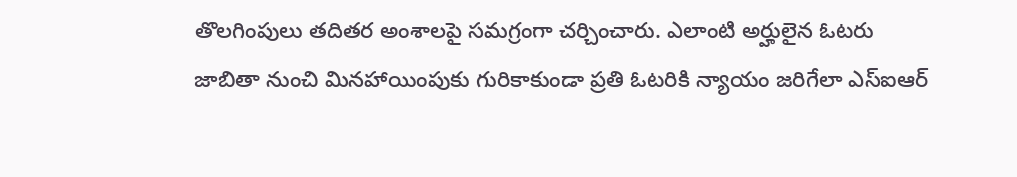తొలగింపులు తదితర అంశాలపై సమగ్రంగా చర్చించారు. ఎలాంటి అర్హులైన ఓటరు జాబితా నుంచి మినహాయింపుకు గురికాకుండా ప్రతి ఓటరికి న్యాయం జరిగేలా ఎస్‌ఐఆర్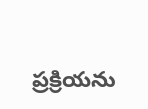ప్రక్రియను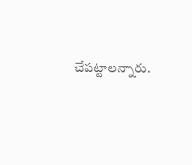చేపట్టాలన్నారు.